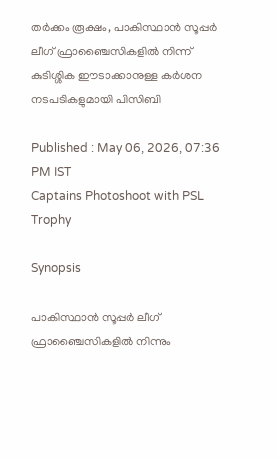തര്‍ക്കം രൂക്ഷം, പാകിസ്ഥാന്‍ സൂപ്പര്‍ ലീഗ് ഫ്രാഞ്ചൈസികളില്‍ നിന്ന് കുടിശ്ശിക ഈടാക്കാനുള്ള കര്‍ശന നടപടികളുമായി പിസിബി

Published : May 06, 2026, 07:36 PM IST
Captains Photoshoot with PSL Trophy

Synopsis

പാകിസ്ഥാന്‍ സൂപ്പര്‍ ലീഗ് ഫ്രാഞ്ചൈസികളില്‍ നിന്നും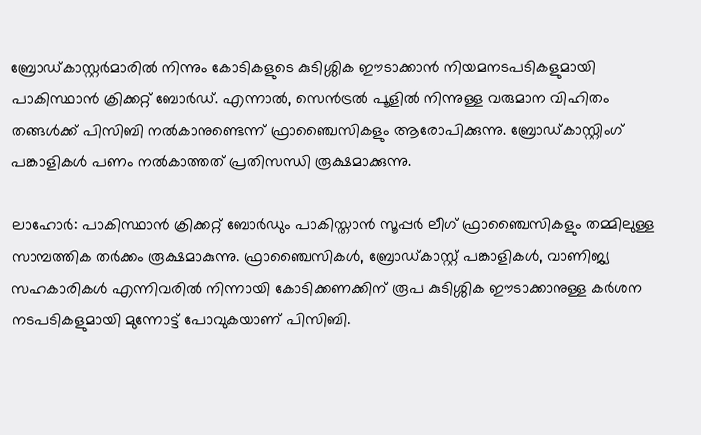ബ്രോഡ്കാസ്റ്റർമാരിൽ നിന്നും കോടികളുടെ കുടിശ്ശിക ഈടാക്കാൻ നിയമനടപടികളുമായി പാകിസ്ഥാൻ ക്രിക്കറ്റ് ബോർഡ്. എന്നാൽ, സെൻട്രൽ പൂളിൽ നിന്നുള്ള വരുമാന വിഹിതം തങ്ങൾക്ക് പിസിബി നൽകാനുണ്ടെന്ന് ഫ്രാഞ്ചൈസികളും ആരോപിക്കുന്നു. ബ്രോഡ്കാസ്റ്റിംഗ് പങ്കാളികൾ പണം നൽകാത്തത് പ്രതിസന്ധി രൂക്ഷമാക്കുന്നു.

ലാഹോര്‍: പാകിസ്ഥാന്‍ ക്രിക്കറ്റ് ബോര്‍ഡും പാകിസ്താന്‍ സൂപ്പര്‍ ലീഗ് ഫ്രാഞ്ചൈസികളും തമ്മിലുള്ള സാമ്പത്തിക തര്‍ക്കം രൂക്ഷമാകുന്നു. ഫ്രാഞ്ചൈസികള്‍, ബ്രോഡ്കാസ്റ്റ് പങ്കാളികള്‍, വാണിജ്യ സഹകാരികള്‍ എന്നിവരില്‍ നിന്നായി കോടിക്കണക്കിന് രൂപ കുടിശ്ശിക ഈടാക്കാനുള്ള കര്‍ശന നടപടികളുമായി മുന്നോട്ട് പോവുകയാണ് പിസിബി.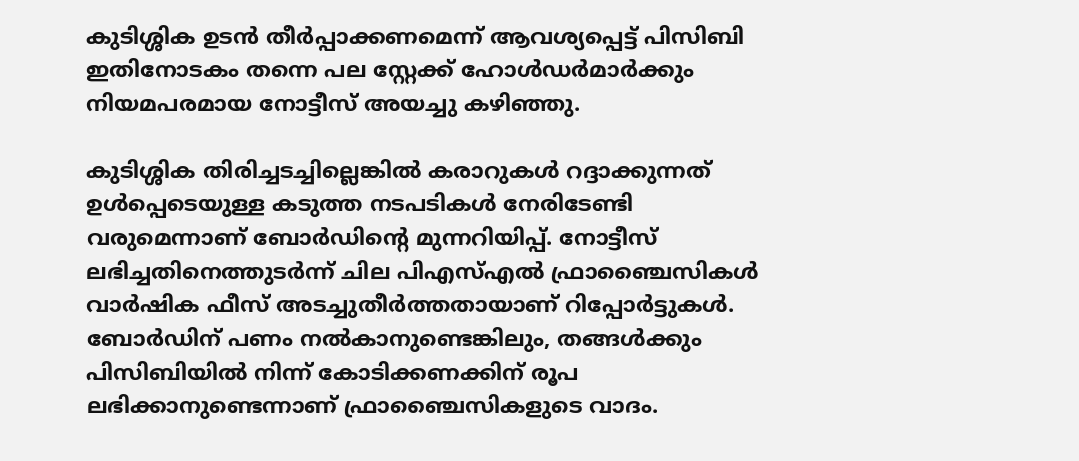കുടിശ്ശിക ഉടന്‍ തീര്‍പ്പാക്കണമെന്ന് ആവശ്യപ്പെട്ട് പിസിബി ഇതിനോടകം തന്നെ പല സ്റ്റേക്ക് ഹോള്‍ഡര്‍മാര്‍ക്കും നിയമപരമായ നോട്ടീസ് അയച്ചു കഴിഞ്ഞു.

കുടിശ്ശിക തിരിച്ചടച്ചില്ലെങ്കില്‍ കരാറുകള്‍ റദ്ദാക്കുന്നത് ഉള്‍പ്പെടെയുള്ള കടുത്ത നടപടികള്‍ നേരിടേണ്ടി വരുമെന്നാണ് ബോര്‍ഡിന്റെ മുന്നറിയിപ്പ്. നോട്ടീസ് ലഭിച്ചതിനെത്തുടര്‍ന്ന് ചില പിഎസ്എല്‍ ഫ്രാഞ്ചൈസികള്‍ വാര്‍ഷിക ഫീസ് അടച്ചുതീര്‍ത്തതായാണ് റിപ്പോര്‍ട്ടുകള്‍. ബോര്‍ഡിന് പണം നല്‍കാനുണ്ടെങ്കിലും, തങ്ങള്‍ക്കും പിസിബിയില്‍ നിന്ന് കോടിക്കണക്കിന് രൂപ ലഭിക്കാനുണ്ടെന്നാണ് ഫ്രാഞ്ചൈസികളുടെ വാദം.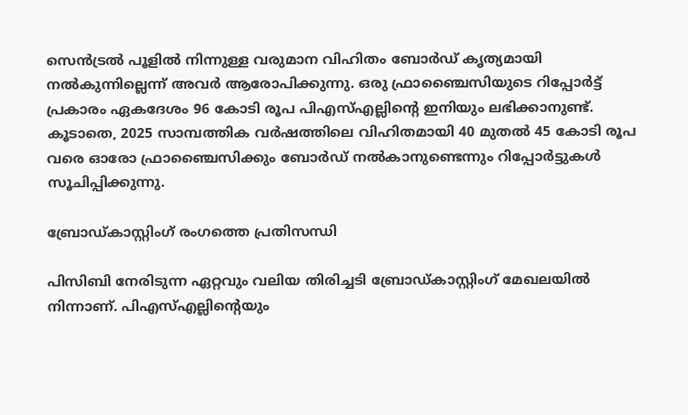സെന്‍ട്രല്‍ പൂളില്‍ നിന്നുള്ള വരുമാന വിഹിതം ബോര്‍ഡ് കൃത്യമായി നല്‍കുന്നില്ലെന്ന് അവര്‍ ആരോപിക്കുന്നു. ഒരു ഫ്രാഞ്ചൈസിയുടെ റിപ്പോര്‍ട്ട് പ്രകാരം ഏകദേശം 96 കോടി രൂപ പിഎസ്എല്ലിന്റെ ഇനിയും ലഭിക്കാനുണ്ട്. കൂടാതെ, 2025 സാമ്പത്തിക വര്‍ഷത്തിലെ വിഹിതമായി 40 മുതല്‍ 45 കോടി രൂപ വരെ ഓരോ ഫ്രാഞ്ചൈസിക്കും ബോര്‍ഡ് നല്‍കാനുണ്ടെന്നും റിപ്പോര്‍ട്ടുകള്‍ സൂചിപ്പിക്കുന്നു.

ബ്രോഡ്കാസ്റ്റിംഗ് രംഗത്തെ പ്രതിസന്ധി

പിസിബി നേരിടുന്ന ഏറ്റവും വലിയ തിരിച്ചടി ബ്രോഡ്കാസ്റ്റിംഗ് മേഖലയില്‍ നിന്നാണ്. പിഎസ്എല്ലിന്റെയും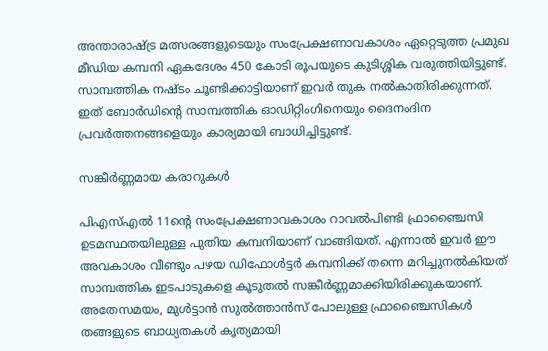അന്താരാഷ്ട്ര മത്സരങ്ങളുടെയും സംപ്രേക്ഷണാവകാശം ഏറ്റെടുത്ത പ്രമുഖ മീഡിയ കമ്പനി ഏകദേശം 450 കോടി രൂപയുടെ കുടിശ്ശിക വരുത്തിയിട്ടുണ്ട്. സാമ്പത്തിക നഷ്ടം ചൂണ്ടിക്കാട്ടിയാണ് ഇവര്‍ തുക നല്‍കാതിരിക്കുന്നത്. ഇത് ബോര്‍ഡിന്റെ സാമ്പത്തിക ഓഡിറ്റിംഗിനെയും ദൈനംദിന പ്രവര്‍ത്തനങ്ങളെയും കാര്യമായി ബാധിച്ചിട്ടുണ്ട്.

സങ്കീര്‍ണ്ണമായ കരാറുകള്‍

പിഎസ്എല്‍ 11ന്റെ സംപ്രേക്ഷണാവകാശം റാവല്‍പിണ്ടി ഫ്രാഞ്ചൈസി ഉടമസ്ഥതയിലുള്ള പുതിയ കമ്പനിയാണ് വാങ്ങിയത്. എന്നാല്‍ ഇവര്‍ ഈ അവകാശം വീണ്ടും പഴയ ഡിഫോള്‍ട്ടര്‍ കമ്പനിക്ക് തന്നെ മറിച്ചുനല്‍കിയത് സാമ്പത്തിക ഇടപാടുകളെ കൂടുതല്‍ സങ്കീര്‍ണ്ണമാക്കിയിരിക്കുകയാണ്. അതേസമയം, മുള്‍ട്ടാന്‍ സുല്‍ത്താന്‍സ് പോലുള്ള ഫ്രാഞ്ചൈസികള്‍ തങ്ങളുടെ ബാധ്യതകള്‍ കൃത്യമായി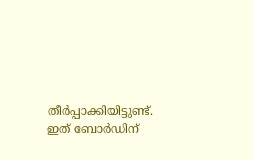തീര്‍പ്പാക്കിയിട്ടുണ്ട്. ഇത് ബോര്‍ഡിന്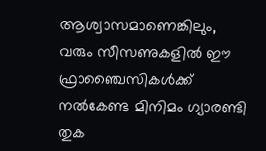ആശ്വാസമാണെങ്കിലും, വരും സീസണുകളില്‍ ഈ ഫ്രാഞ്ചൈസികള്‍ക്ക് നല്‍കേണ്ട മിനിമം ഗ്യാരണ്ടി തുക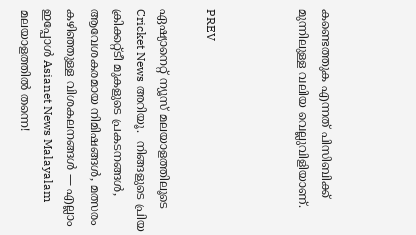കണ്ടെത്തുക എന്നത് പിസിബിക്ക് മുന്നിലുള്ള വലിയ വെല്ലുവിളിയാണ്.



PREV

ഏഷ്യാനെറ്റ് ന്യൂസ് മലയാളത്തിലൂടെ  Cricket News അറിയൂ.  നിങ്ങളുടെ പ്രിയ ക്രിക്കറ്റ്ടീ മുകളുടെ പ്രകടനങ്ങൾ, ആവേശകരമായ നിമിഷങ്ങൾ, മത്സരം കഴിഞ്ഞുള്ള വിശകലനങ്ങൾ — എല്ലാം ഇപ്പോൾ Asianet News Malayalam മലയാളത്തിൽ തന്നെ!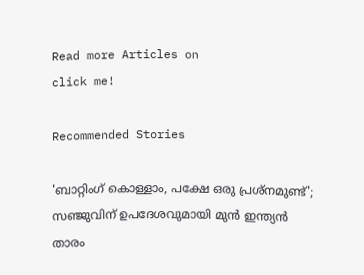Read more Articles on
click me!

Recommended Stories

'ബാറ്റിംഗ് കൊള്ളാം, പക്ഷേ ഒരു പ്രശ്‌നമുണ്ട്'; സഞ്ജുവിന് ഉപദേശവുമായി മുന്‍ ഇന്ത്യന്‍ താരം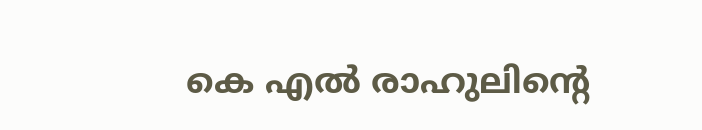കെ എല്‍ രാഹുലിന്റെ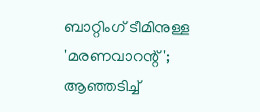ബാറ്റിംഗ് ടീമിനുള്ള 'മരണവാറന്റ്'; ആഞ്ഞടിച്ച്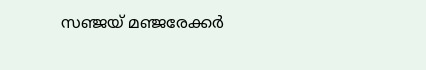സഞ്ജയ് മഞ്ജരേക്കര്‍